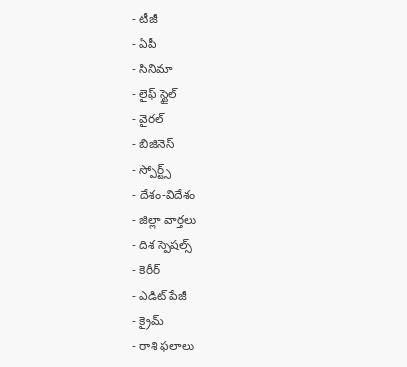- టీజీ
- ఏపీ
- సినిమా
- లైఫ్ స్టైల్
- వైరల్
- బిజినెస్
- స్పోర్ట్స్
- దేశం-విదేశం
- జిల్లా వార్తలు
- దిశ స్పెషల్స్
- కెరీర్
- ఎడిట్ పేజీ
- క్రైమ్
- రాశి ఫలాలు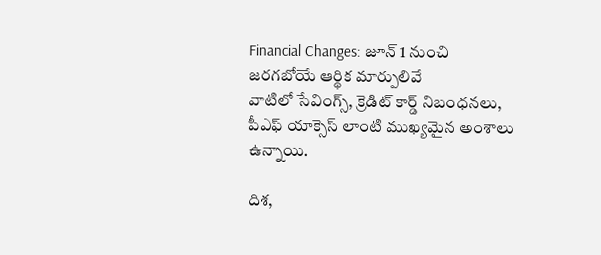Financial Changes: జూన్ 1 నుంచి జరగబోయే ఆర్థిక మార్పులివే
వాటిలో సేవింగ్స్, క్రెడిట్ కార్డ్ నిబంధనలు, పీఎఫ్ యాక్సెస్ లాంటి ముఖ్యమైన అంశాలు ఉన్నాయి.

దిశ,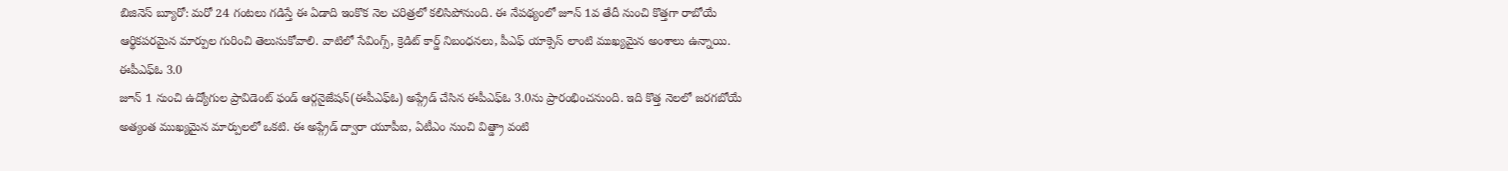బిజినెస్ బ్యూరో: మరో 24 గంటలు గడిస్తే ఈ ఏడాది ఇంకొక నెల చరిత్రలో కలిసిపోనుంది. ఈ నేపథ్యంలో జూన్ 1వ తేదీ నుంచి కొత్తగా రాబోయే ఆర్థికపరమైన మార్పుల గురించి తెలుసుకోవాలి. వాటిలో సేవింగ్స్, క్రెడిట్ కార్డ్ నిబంధనలు, పీఎఫ్ యాక్సెస్ లాంటి ముఖ్యమైన అంశాలు ఉన్నాయి.
ఈపీఎఫ్ఓ 3.0
జూన్ 1 నుంచి ఉద్యోగుల ప్రావిడెంట్ ఫండ్ ఆర్గనైజేషన్(ఈపీఎఫ్ఓ) అప్గ్రేడ్ చేసిన ఈపీఎఫ్ఓ 3.0ను ప్రారంభించనుంది. ఇది కొత్త నెలలో జరగబోయే అత్యంత ముఖ్యమైన మార్పులలో ఒకటి. ఈ అప్గ్రేడ్ ద్వారా యూపీఐ, ఏటీఎం నుంచి విత్డ్రా వంటి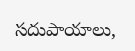సదుపాయాలు,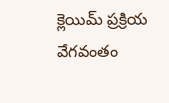క్లెయిమ్ ప్రక్రియ వేగవంతం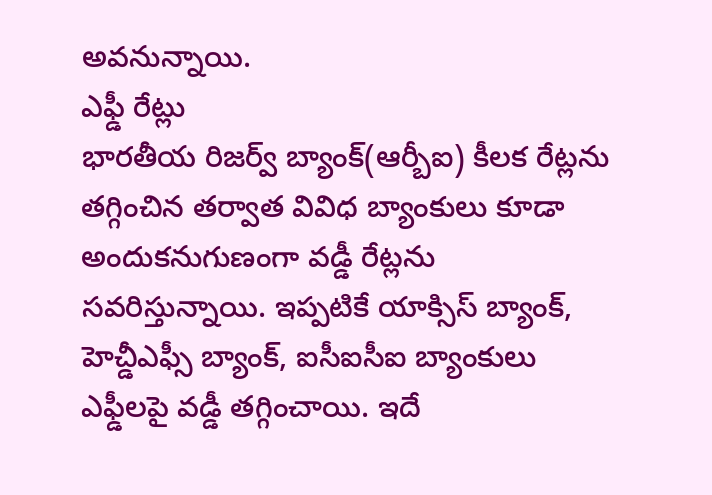అవనున్నాయి.
ఎఫ్డీ రేట్లు
భారతీయ రిజర్వ్ బ్యాంక్(ఆర్బీఐ) కీలక రేట్లను తగ్గించిన తర్వాత వివిధ బ్యాంకులు కూడా అందుకనుగుణంగా వడ్డీ రేట్లను సవరిస్తున్నాయి. ఇప్పటికే యాక్సిస్ బ్యాంక్, హెచ్డీఎఫ్సీ బ్యాంక్, ఐసీఐసీఐ బ్యాంకులు ఎఫ్డీలపై వడ్డీ తగ్గించాయి. ఇదే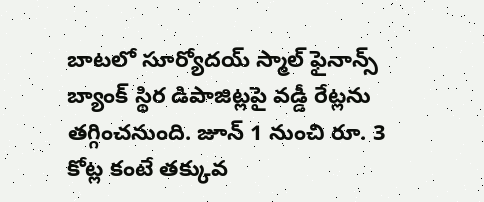బాటలో సూర్యోదయ్ స్మాల్ ఫైనాన్స్ బ్యాంక్ స్థిర డిపాజిట్లపై వడ్డీ రేట్లను తగ్గించనుంది. జూన్ 1 నుంచి రూ. 3 కోట్ల కంటే తక్కువ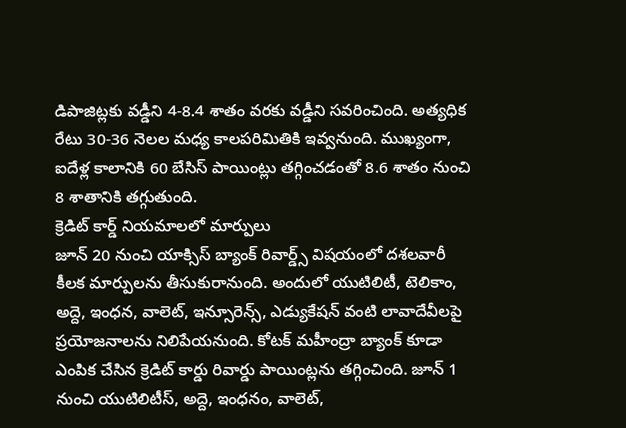డిపాజిట్లకు వడ్డీని 4-8.4 శాతం వరకు వడ్డీని సవరించింది. అత్యధిక రేటు 30-36 నెలల మధ్య కాలపరిమితికి ఇవ్వనుంది. ముఖ్యంగా, ఐదేళ్ల కాలానికి 60 బేసిస్ పాయింట్లు తగ్గించడంతో 8.6 శాతం నుంచి 8 శాతానికి తగ్గుతుంది.
క్రెడిట్ కార్డ్ నియమాలలో మార్పులు
జూన్ 20 నుంచి యాక్సిస్ బ్యాంక్ రివార్డ్స్ విషయంలో దశలవారీ కీలక మార్పులను తీసుకురానుంది. అందులో యుటిలిటీ, టెలికాం, అద్దె, ఇంధన, వాలెట్, ఇన్సూరెన్స్, ఎడ్యుకేషన్ వంటి లావాదేవీలపై ప్రయోజనాలను నిలిపేయనుంది. కోటక్ మహీంద్రా బ్యాంక్ కూడా ఎంపిక చేసిన క్రెడిట్ కార్డు రివార్డు పాయింట్లను తగ్గించింది. జూన్ 1 నుంచి యుటిలిటీస్, అద్దె, ఇంధనం, వాలెట్,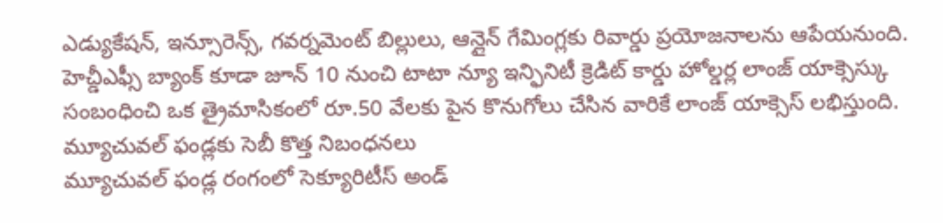ఎడ్యుకేషన్, ఇన్సూరెన్స్, గవర్నమెంట్ బిల్లులు, ఆన్లైన్ గేమింగ్లకు రివార్డు ప్రయోజనాలను ఆపేయనుంది. హెచ్డీఎఫ్సీ బ్యాంక్ కూడా జూన్ 10 నుంచి టాటా న్యూ ఇన్ఫినిటీ క్రెడిట్ కార్డు హోల్డర్ల లాంజ్ యాక్సెస్కు సంబంధించి ఒక త్రైమాసికంలో రూ.50 వేలకు పైన కొనుగోలు చేసిన వారికే లాంజ్ యాక్సెస్ లభిస్తుంది.
మ్యూచువల్ ఫండ్లకు సెబీ కొత్త నిబంధనలు
మ్యూచువల్ ఫండ్ల రంగంలో సెక్యూరిటీస్ అండ్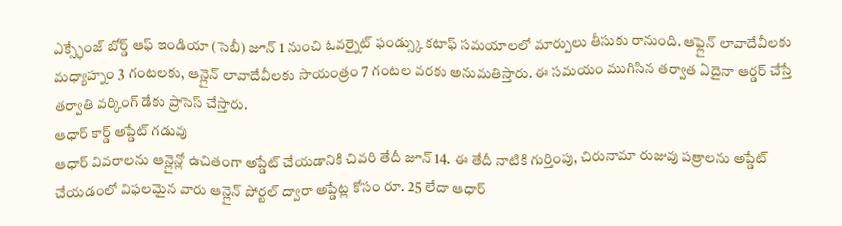ఎక్స్ఛేంజ్ బోర్డ్ ఆఫ్ ఇండియా (సెబీ) జూన్ 1 నుంచి ఓవర్నైట్ ఫండ్స్కు కటాఫ్ సమయాలలో మార్పులు తీసుకు రానుంది. ఆఫ్లైన్ లావాదేవీలకు మధ్యాహ్నం 3 గంటలకు, ఆన్లైన్ లావాదేవీలకు సాయంత్రం 7 గంటల వరకు అనుమతిస్తారు. ఈ సమయం ముగిసిన తర్వాత ఏదైనా ఆర్డర్ చేస్తే తర్వాతి వర్కింగ్ డేకు ప్రాసెస్ చేస్తారు.
ఆధార్ కార్డ్ అప్డేట్ గడువు
ఆధార్ వివరాలను ఆన్లైన్లో ఉచితంగా అప్డేట్ చేయడానికి చివరి తేదీ జూన్ 14. ఈ తేదీ నాటికి గుర్తింపు, చిరునామా రుజువు పత్రాలను అప్డేట్ చేయడంలో విఫలమైన వారు ఆన్లైన్ పోర్టల్ ద్వారా అప్డేట్ల కోసం రూ. 25 లేదా ఆధార్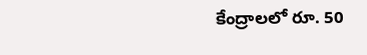కేంద్రాలలో రూ. 50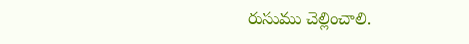రుసుము చెల్లించాలి.